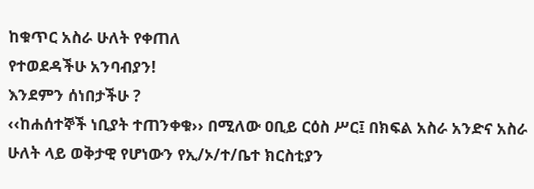ከቁጥር አስራ ሁለት የቀጠለ
የተወደዳችሁ አንባብያን!
እንደምን ሰነበታችሁ ?
‹‹ከሐሰተኞች ነቢያት ተጠንቀቁ›› በሚለው ዐቢይ ርዕስ ሥር፤ በክፍል አስራ አንድና አስራ ሁለት ላይ ወቅታዊ የሆነውን የኢ/ኦ/ተ/ቤተ ክርስቲያን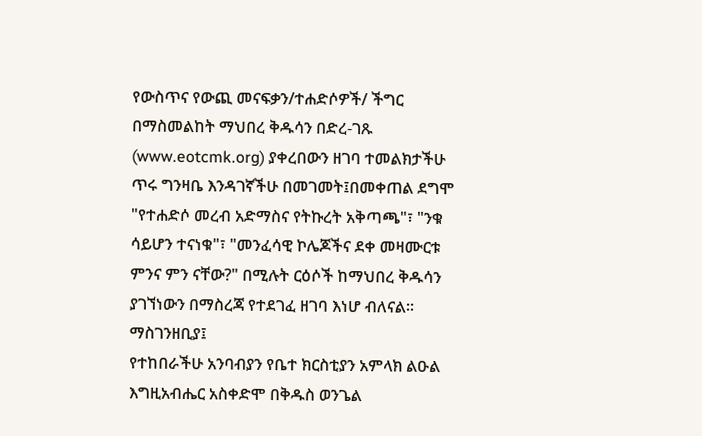የውስጥና የውጪ መናፍቃን/ተሐድሶዎች/ ችግር በማስመልከት ማህበረ ቅዱሳን በድረ-ገጹ (www.eotcmk.org) ያቀረበውን ዘገባ ተመልክታችሁ ጥሩ ግንዛቤ እንዳገኛችሁ በመገመት፤በመቀጠል ደግሞ "የተሐድሶ መረብ አድማስና የትኩረት አቅጣጫ"፣ "ንቁ ሳይሆን ተናነቁ"፣ "መንፈሳዊ ኮሌጆችና ደቀ መዛሙርቱ ምንና ምን ናቸው?" በሚሉት ርዕሶች ከማህበረ ቅዱሳን ያገኘነውን በማስረጃ የተደገፈ ዘገባ እነሆ ብለናል፡፡
ማስገንዘቢያ፤
የተከበራችሁ አንባብያን የቤተ ክርስቲያን አምላክ ልዑል እግዚአብሔር አስቀድሞ በቅዱስ ወንጌል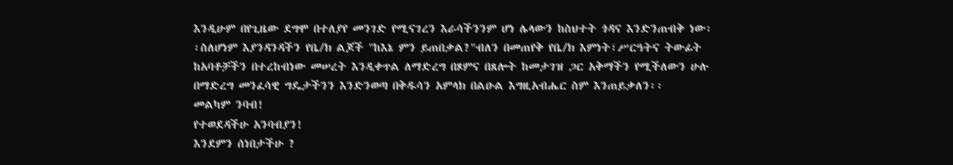እንዲሁም በየጊዜው ደግሞ በተለያየ መንገድ የሚናገረን እራሳችንንም ሆነ ሌላውን ከስህተት ጎዳና እንድንጠብቅ ነው፡፡ስለሆነም እያንዳንዳችን የቤ/ክ ልጆች "ከእኔ ምን ይጠበቃል?"ብለን በመጠየቅ የቤ/ክ እምነት፣ሥርዓትና ትውፊት ከአባቶቻችን በተረከብነው መሠረት እንዲቀጥል ለማድረግ በጾምና በጸሎት ከመታገዝ ጋር አቅማችን የሚችለውን ሁሉ በማድረግ መንፈሳዊ ግዴታችንን እንድንወጣ በቅዱሳን አምላክ በልዑል እግዚአብሔር ስም እንጠይቃለን፡፡
መልካም ንባብ!
የተወደዳችሁ አንባብያን!
እንደምን ሰነበታችሁ ?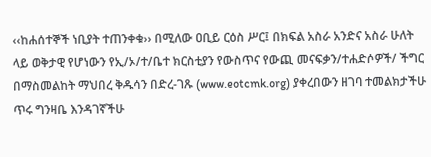‹‹ከሐሰተኞች ነቢያት ተጠንቀቁ›› በሚለው ዐቢይ ርዕስ ሥር፤ በክፍል አስራ አንድና አስራ ሁለት ላይ ወቅታዊ የሆነውን የኢ/ኦ/ተ/ቤተ ክርስቲያን የውስጥና የውጪ መናፍቃን/ተሐድሶዎች/ ችግር በማስመልከት ማህበረ ቅዱሳን በድረ-ገጹ (www.eotcmk.org) ያቀረበውን ዘገባ ተመልክታችሁ ጥሩ ግንዛቤ እንዳገኛችሁ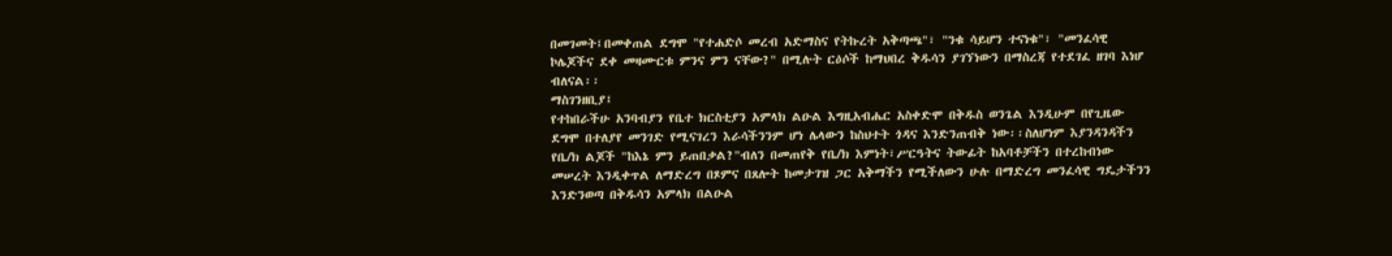በመገመት፤በመቀጠል ደግሞ "የተሐድሶ መረብ አድማስና የትኩረት አቅጣጫ"፣ "ንቁ ሳይሆን ተናነቁ"፣ "መንፈሳዊ ኮሌጆችና ደቀ መዛሙርቱ ምንና ምን ናቸው?" በሚሉት ርዕሶች ከማህበረ ቅዱሳን ያገኘነውን በማስረጃ የተደገፈ ዘገባ እነሆ ብለናል፡፡
ማስገንዘቢያ፤
የተከበራችሁ አንባብያን የቤተ ክርስቲያን አምላክ ልዑል እግዚአብሔር አስቀድሞ በቅዱስ ወንጌል እንዲሁም በየጊዜው ደግሞ በተለያየ መንገድ የሚናገረን እራሳችንንም ሆነ ሌላውን ከስህተት ጎዳና እንድንጠብቅ ነው፡፡ስለሆነም እያንዳንዳችን የቤ/ክ ልጆች "ከእኔ ምን ይጠበቃል?"ብለን በመጠየቅ የቤ/ክ እምነት፣ሥርዓትና ትውፊት ከአባቶቻችን በተረከብነው መሠረት እንዲቀጥል ለማድረግ በጾምና በጸሎት ከመታገዝ ጋር አቅማችን የሚችለውን ሁሉ በማድረግ መንፈሳዊ ግዴታችንን እንድንወጣ በቅዱሳን አምላክ በልዑል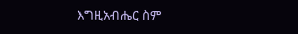እግዚአብሔር ስም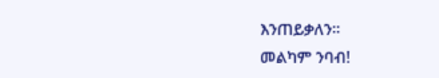እንጠይቃለን፡፡
መልካም ንባብ!